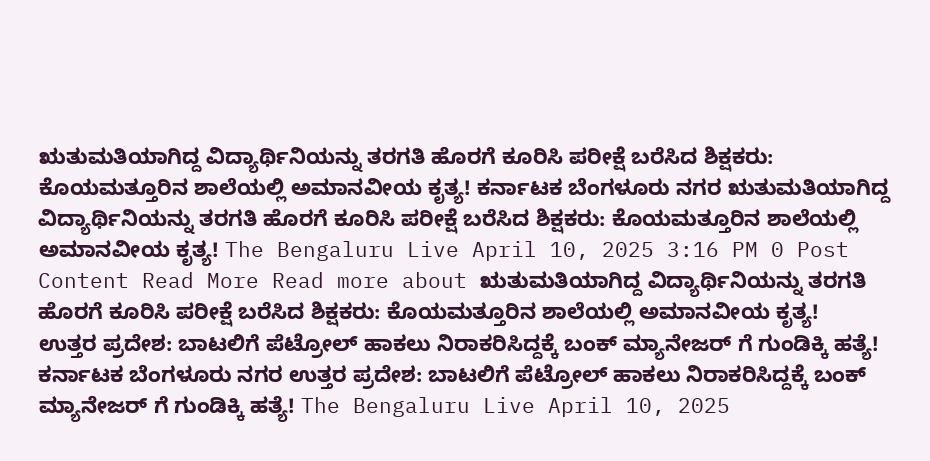ಋತುಮತಿಯಾಗಿದ್ದ ವಿದ್ಯಾರ್ಥಿನಿಯನ್ನು ತರಗತಿ ಹೊರಗೆ ಕೂರಿಸಿ ಪರೀಕ್ಷೆ ಬರೆಸಿದ ಶಿಕ್ಷಕರು: ಕೊಯಮತ್ತೂರಿನ ಶಾಲೆಯಲ್ಲಿ ಅಮಾನವೀಯ ಕೃತ್ಯ! ಕರ್ನಾಟಕ ಬೆಂಗಳೂರು ನಗರ ಋತುಮತಿಯಾಗಿದ್ದ ವಿದ್ಯಾರ್ಥಿನಿಯನ್ನು ತರಗತಿ ಹೊರಗೆ ಕೂರಿಸಿ ಪರೀಕ್ಷೆ ಬರೆಸಿದ ಶಿಕ್ಷಕರು: ಕೊಯಮತ್ತೂರಿನ ಶಾಲೆಯಲ್ಲಿ ಅಮಾನವೀಯ ಕೃತ್ಯ! The Bengaluru Live April 10, 2025 3:16 PM 0 Post Content Read More Read more about ಋತುಮತಿಯಾಗಿದ್ದ ವಿದ್ಯಾರ್ಥಿನಿಯನ್ನು ತರಗತಿ ಹೊರಗೆ ಕೂರಿಸಿ ಪರೀಕ್ಷೆ ಬರೆಸಿದ ಶಿಕ್ಷಕರು: ಕೊಯಮತ್ತೂರಿನ ಶಾಲೆಯಲ್ಲಿ ಅಮಾನವೀಯ ಕೃತ್ಯ!
ಉತ್ತರ ಪ್ರದೇಶ: ಬಾಟಲಿಗೆ ಪೆಟ್ರೋಲ್ ಹಾಕಲು ನಿರಾಕರಿಸಿದ್ದಕ್ಕೆ ಬಂಕ್ ಮ್ಯಾನೇಜರ್ ಗೆ ಗುಂಡಿಕ್ಕಿ ಹತ್ಯೆ! ಕರ್ನಾಟಕ ಬೆಂಗಳೂರು ನಗರ ಉತ್ತರ ಪ್ರದೇಶ: ಬಾಟಲಿಗೆ ಪೆಟ್ರೋಲ್ ಹಾಕಲು ನಿರಾಕರಿಸಿದ್ದಕ್ಕೆ ಬಂಕ್ ಮ್ಯಾನೇಜರ್ ಗೆ ಗುಂಡಿಕ್ಕಿ ಹತ್ಯೆ! The Bengaluru Live April 10, 2025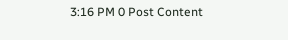3:16 PM 0 Post Content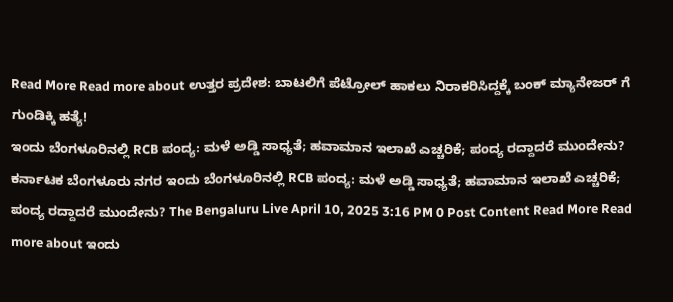Read More Read more about ಉತ್ತರ ಪ್ರದೇಶ: ಬಾಟಲಿಗೆ ಪೆಟ್ರೋಲ್ ಹಾಕಲು ನಿರಾಕರಿಸಿದ್ದಕ್ಕೆ ಬಂಕ್ ಮ್ಯಾನೇಜರ್ ಗೆ ಗುಂಡಿಕ್ಕಿ ಹತ್ಯೆ!
ಇಂದು ಬೆಂಗಳೂರಿನಲ್ಲಿ RCB ಪಂದ್ಯ: ಮಳೆ ಅಡ್ಡಿ ಸಾಧ್ಯತೆ; ಹವಾಮಾನ ಇಲಾಖೆ ಎಚ್ಚರಿಕೆ; ಪಂದ್ಯ ರದ್ದಾದರೆ ಮುಂದೇನು? ಕರ್ನಾಟಕ ಬೆಂಗಳೂರು ನಗರ ಇಂದು ಬೆಂಗಳೂರಿನಲ್ಲಿ RCB ಪಂದ್ಯ: ಮಳೆ ಅಡ್ಡಿ ಸಾಧ್ಯತೆ; ಹವಾಮಾನ ಇಲಾಖೆ ಎಚ್ಚರಿಕೆ; ಪಂದ್ಯ ರದ್ದಾದರೆ ಮುಂದೇನು? The Bengaluru Live April 10, 2025 3:16 PM 0 Post Content Read More Read more about ಇಂದು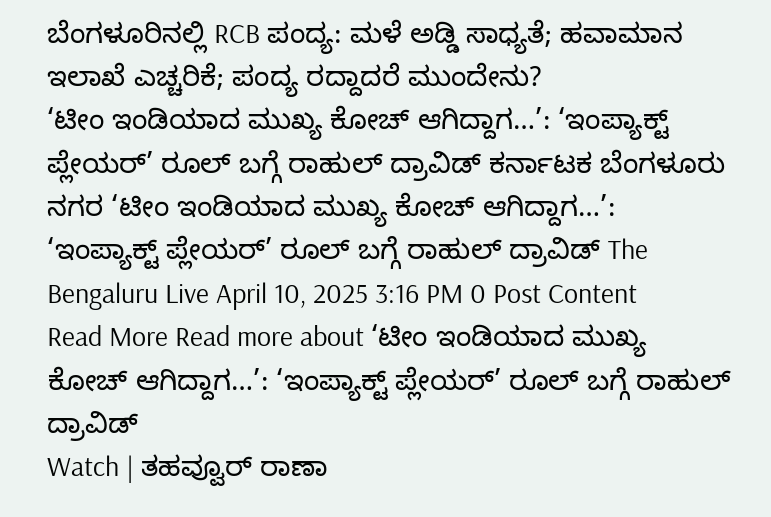ಬೆಂಗಳೂರಿನಲ್ಲಿ RCB ಪಂದ್ಯ: ಮಳೆ ಅಡ್ಡಿ ಸಾಧ್ಯತೆ; ಹವಾಮಾನ ಇಲಾಖೆ ಎಚ್ಚರಿಕೆ; ಪಂದ್ಯ ರದ್ದಾದರೆ ಮುಂದೇನು?
‘ಟೀಂ ಇಂಡಿಯಾದ ಮುಖ್ಯ ಕೋಚ್ ಆಗಿದ್ದಾಗ…’: ‘ಇಂಪ್ಯಾಕ್ಟ್ ಪ್ಲೇಯರ್’ ರೂಲ್ ಬಗ್ಗೆ ರಾಹುಲ್ ದ್ರಾವಿಡ್ ಕರ್ನಾಟಕ ಬೆಂಗಳೂರು ನಗರ ‘ಟೀಂ ಇಂಡಿಯಾದ ಮುಖ್ಯ ಕೋಚ್ ಆಗಿದ್ದಾಗ…’: ‘ಇಂಪ್ಯಾಕ್ಟ್ ಪ್ಲೇಯರ್’ ರೂಲ್ ಬಗ್ಗೆ ರಾಹುಲ್ ದ್ರಾವಿಡ್ The Bengaluru Live April 10, 2025 3:16 PM 0 Post Content Read More Read more about ‘ಟೀಂ ಇಂಡಿಯಾದ ಮುಖ್ಯ ಕೋಚ್ ಆಗಿದ್ದಾಗ…’: ‘ಇಂಪ್ಯಾಕ್ಟ್ ಪ್ಲೇಯರ್’ ರೂಲ್ ಬಗ್ಗೆ ರಾಹುಲ್ ದ್ರಾವಿಡ್
Watch | ತಹವ್ವೂರ್ ರಾಣಾ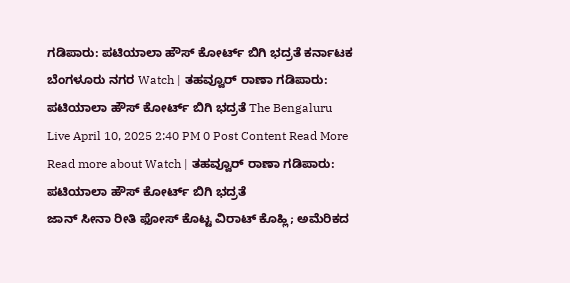ಗಡಿಪಾರು: ಪಟಿಯಾಲಾ ಹೌಸ್ ಕೋರ್ಟ್ ಬಿಗಿ ಭದ್ರತೆ ಕರ್ನಾಟಕ ಬೆಂಗಳೂರು ನಗರ Watch | ತಹವ್ವೂರ್ ರಾಣಾ ಗಡಿಪಾರು: ಪಟಿಯಾಲಾ ಹೌಸ್ ಕೋರ್ಟ್ ಬಿಗಿ ಭದ್ರತೆ The Bengaluru Live April 10, 2025 2:40 PM 0 Post Content Read More Read more about Watch | ತಹವ್ವೂರ್ ರಾಣಾ ಗಡಿಪಾರು: ಪಟಿಯಾಲಾ ಹೌಸ್ ಕೋರ್ಟ್ ಬಿಗಿ ಭದ್ರತೆ
ಜಾನ್ ಸೀನಾ ರೀತಿ ಫೋಸ್ ಕೊಟ್ಟ ವಿರಾಟ್ ಕೊಹ್ಲಿ; ಅಮೆರಿಕದ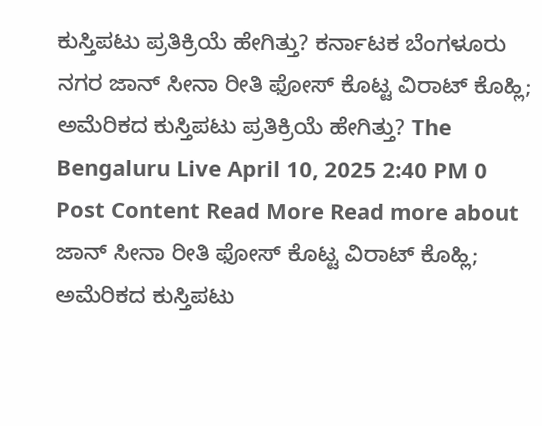ಕುಸ್ತಿಪಟು ಪ್ರತಿಕ್ರಿಯೆ ಹೇಗಿತ್ತು? ಕರ್ನಾಟಕ ಬೆಂಗಳೂರು ನಗರ ಜಾನ್ ಸೀನಾ ರೀತಿ ಫೋಸ್ ಕೊಟ್ಟ ವಿರಾಟ್ ಕೊಹ್ಲಿ; ಅಮೆರಿಕದ ಕುಸ್ತಿಪಟು ಪ್ರತಿಕ್ರಿಯೆ ಹೇಗಿತ್ತು? The Bengaluru Live April 10, 2025 2:40 PM 0 Post Content Read More Read more about ಜಾನ್ ಸೀನಾ ರೀತಿ ಫೋಸ್ ಕೊಟ್ಟ ವಿರಾಟ್ ಕೊಹ್ಲಿ; ಅಮೆರಿಕದ ಕುಸ್ತಿಪಟು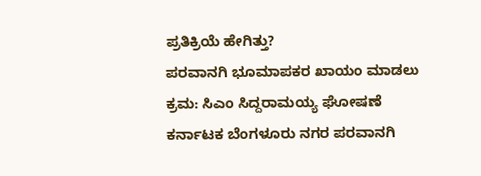ಪ್ರತಿಕ್ರಿಯೆ ಹೇಗಿತ್ತು?
ಪರವಾನಗಿ ಭೂಮಾಪಕರ ಖಾಯಂ ಮಾಡಲು ಕ್ರಮ: ಸಿಎಂ ಸಿದ್ದರಾಮಯ್ಯ ಘೋಷಣೆ ಕರ್ನಾಟಕ ಬೆಂಗಳೂರು ನಗರ ಪರವಾನಗಿ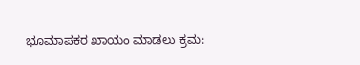ಭೂಮಾಪಕರ ಖಾಯಂ ಮಾಡಲು ಕ್ರಮ: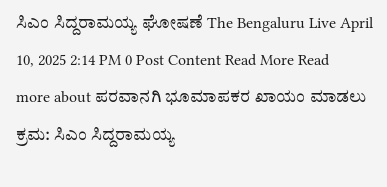ಸಿಎಂ ಸಿದ್ದರಾಮಯ್ಯ ಘೋಷಣೆ The Bengaluru Live April 10, 2025 2:14 PM 0 Post Content Read More Read more about ಪರವಾನಗಿ ಭೂಮಾಪಕರ ಖಾಯಂ ಮಾಡಲು ಕ್ರಮ: ಸಿಎಂ ಸಿದ್ದರಾಮಯ್ಯ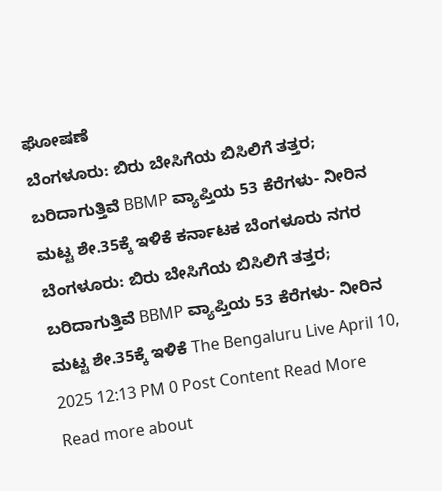ಘೋಷಣೆ
ಬೆಂಗಳೂರು: ಬಿರು ಬೇಸಿಗೆಯ ಬಿಸಿಲಿಗೆ ತತ್ತರ; ಬರಿದಾಗುತ್ತಿವೆ BBMP ವ್ಯಾಪ್ತಿಯ 53 ಕೆರೆಗಳು- ನೀರಿನ ಮಟ್ಟ ಶೇ.35ಕ್ಕೆ ಇಳಿಕೆ ಕರ್ನಾಟಕ ಬೆಂಗಳೂರು ನಗರ ಬೆಂಗಳೂರು: ಬಿರು ಬೇಸಿಗೆಯ ಬಿಸಿಲಿಗೆ ತತ್ತರ; ಬರಿದಾಗುತ್ತಿವೆ BBMP ವ್ಯಾಪ್ತಿಯ 53 ಕೆರೆಗಳು- ನೀರಿನ ಮಟ್ಟ ಶೇ.35ಕ್ಕೆ ಇಳಿಕೆ The Bengaluru Live April 10, 2025 12:13 PM 0 Post Content Read More Read more about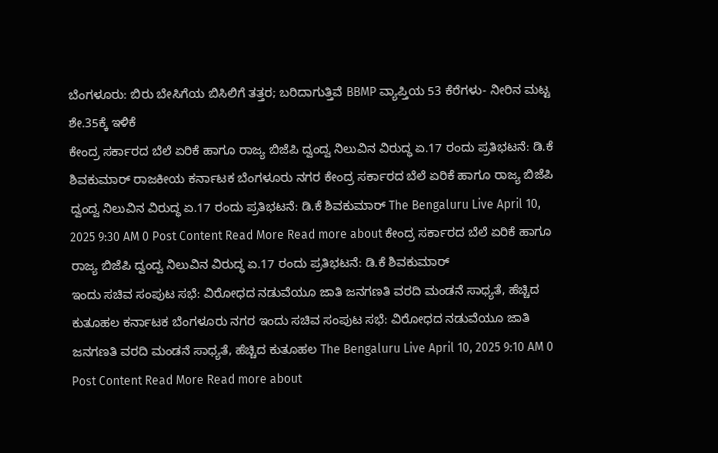ಬೆಂಗಳೂರು: ಬಿರು ಬೇಸಿಗೆಯ ಬಿಸಿಲಿಗೆ ತತ್ತರ; ಬರಿದಾಗುತ್ತಿವೆ BBMP ವ್ಯಾಪ್ತಿಯ 53 ಕೆರೆಗಳು- ನೀರಿನ ಮಟ್ಟ ಶೇ.35ಕ್ಕೆ ಇಳಿಕೆ
ಕೇಂದ್ರ ಸರ್ಕಾರದ ಬೆಲೆ ಏರಿಕೆ ಹಾಗೂ ರಾಜ್ಯ ಬಿಜೆಪಿ ದ್ವಂದ್ವ ನಿಲುವಿನ ವಿರುದ್ಧ ಏ.17 ರಂದು ಪ್ರತಿಭಟನೆ: ಡಿ.ಕೆ ಶಿವಕುಮಾರ್ ರಾಜಕೀಯ ಕರ್ನಾಟಕ ಬೆಂಗಳೂರು ನಗರ ಕೇಂದ್ರ ಸರ್ಕಾರದ ಬೆಲೆ ಏರಿಕೆ ಹಾಗೂ ರಾಜ್ಯ ಬಿಜೆಪಿ ದ್ವಂದ್ವ ನಿಲುವಿನ ವಿರುದ್ಧ ಏ.17 ರಂದು ಪ್ರತಿಭಟನೆ: ಡಿ.ಕೆ ಶಿವಕುಮಾರ್ The Bengaluru Live April 10, 2025 9:30 AM 0 Post Content Read More Read more about ಕೇಂದ್ರ ಸರ್ಕಾರದ ಬೆಲೆ ಏರಿಕೆ ಹಾಗೂ ರಾಜ್ಯ ಬಿಜೆಪಿ ದ್ವಂದ್ವ ನಿಲುವಿನ ವಿರುದ್ಧ ಏ.17 ರಂದು ಪ್ರತಿಭಟನೆ: ಡಿ.ಕೆ ಶಿವಕುಮಾರ್
ಇಂದು ಸಚಿವ ಸಂಪುಟ ಸಭೆ: ವಿರೋಧದ ನಡುವೆಯೂ ಜಾತಿ ಜನಗಣತಿ ವರದಿ ಮಂಡನೆ ಸಾಧ್ಯತೆ, ಹೆಚ್ಚಿದ ಕುತೂಹಲ ಕರ್ನಾಟಕ ಬೆಂಗಳೂರು ನಗರ ಇಂದು ಸಚಿವ ಸಂಪುಟ ಸಭೆ: ವಿರೋಧದ ನಡುವೆಯೂ ಜಾತಿ ಜನಗಣತಿ ವರದಿ ಮಂಡನೆ ಸಾಧ್ಯತೆ, ಹೆಚ್ಚಿದ ಕುತೂಹಲ The Bengaluru Live April 10, 2025 9:10 AM 0 Post Content Read More Read more about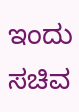ಇಂದು ಸಚಿವ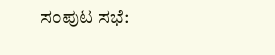ಸಂಪುಟ ಸಭೆ: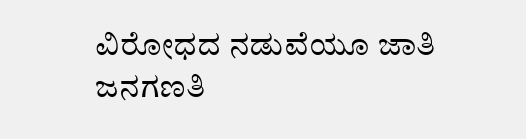ವಿರೋಧದ ನಡುವೆಯೂ ಜಾತಿ ಜನಗಣತಿ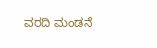ವರದಿ ಮಂಡನೆ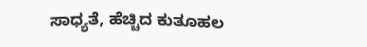ಸಾಧ್ಯತೆ, ಹೆಚ್ಚಿದ ಕುತೂಹಲ